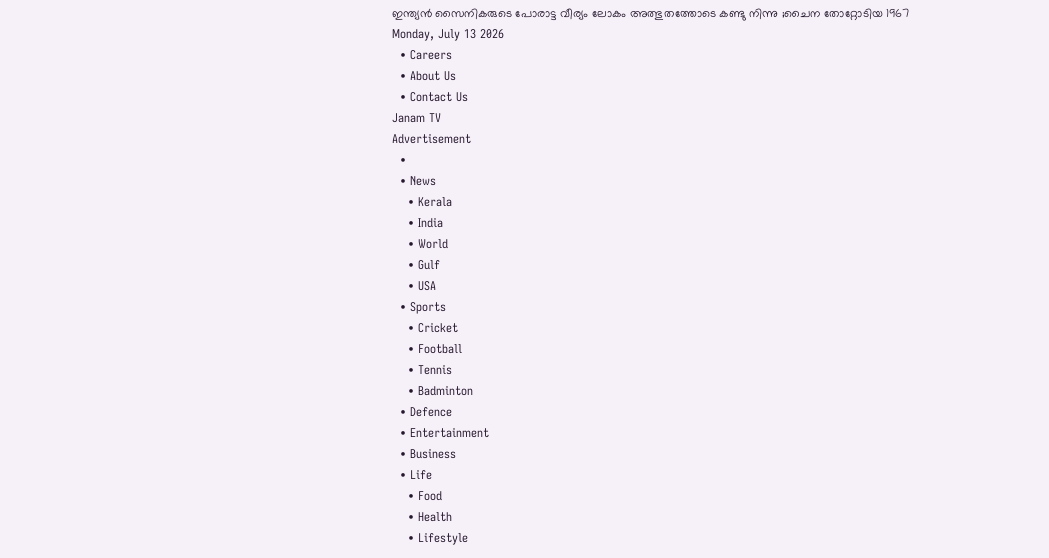ഇന്ത്യൻ സൈനികരുടെ പോരാട്ട വീര്യം ലോകം അത്ഭുതത്തോടെ കണ്ടു നിന്നു ;ചൈന തോറ്റോടിയ 1967
Monday, July 13 2026
  • Careers
  • About Us
  • Contact Us
Janam TV
Advertisement
  •
  • News
    • Kerala
    • India
    • World
    • Gulf
    • USA
  • Sports
    • Cricket
    • Football
    • Tennis
    • Badminton
  • Defence
  • Entertainment
  • Business
  • Life
    • Food
    • Health
    • Lifestyle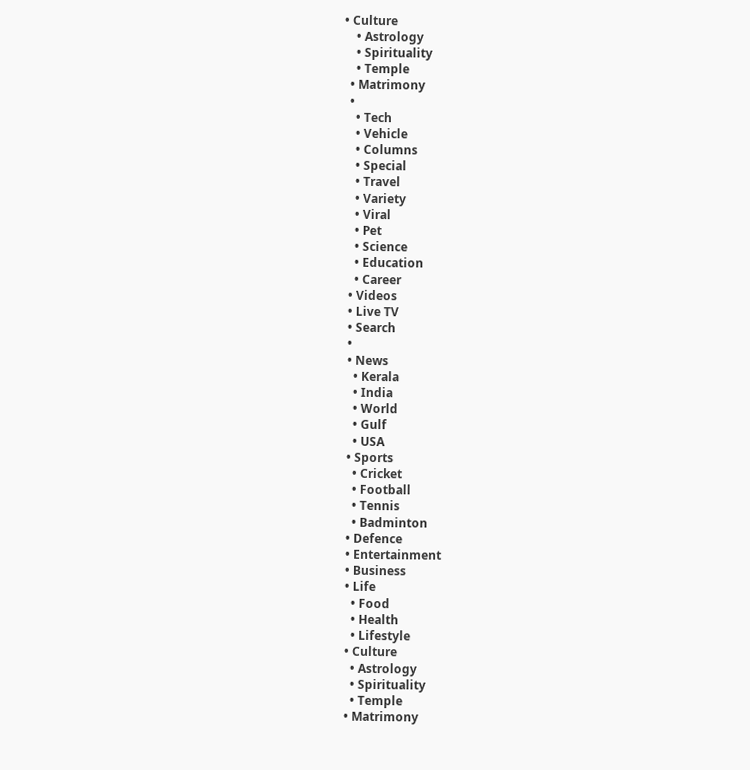• Culture
    • Astrology
    • Spirituality
    • Temple
  • Matrimony
  •
    • Tech
    • Vehicle
    • Columns
    • Special
    • Travel
    • Variety
    • Viral
    • Pet
    • Science
    • Education
    • Career
  • Videos
  • Live TV
  • Search
  •
  • News
    • Kerala
    • India
    • World
    • Gulf
    • USA
  • Sports
    • Cricket
    • Football
    • Tennis
    • Badminton
  • Defence
  • Entertainment
  • Business
  • Life
    • Food
    • Health
    • Lifestyle
  • Culture
    • Astrology
    • Spirituality
    • Temple
  • Matrimony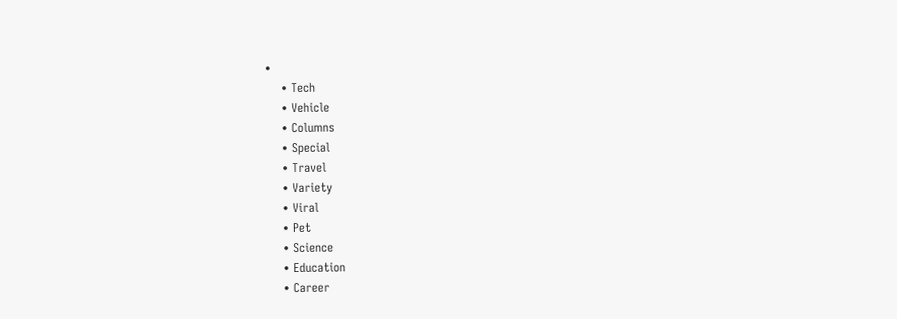•
    • Tech
    • Vehicle
    • Columns
    • Special
    • Travel
    • Variety
    • Viral
    • Pet
    • Science
    • Education
    • Career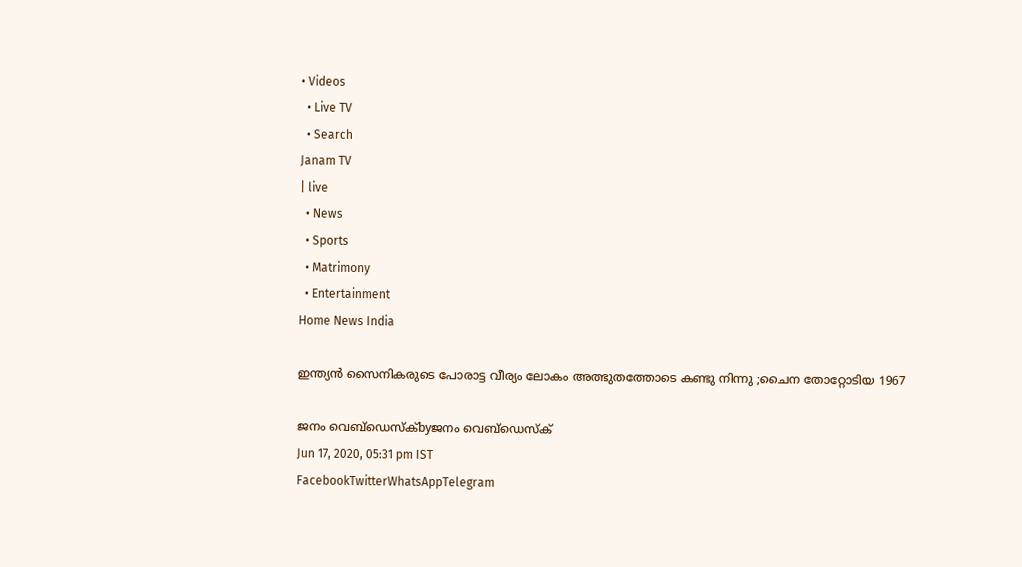• Videos
  • Live TV
  • Search
Janam TV
| live
  • News
  • Sports
  • Matrimony
  • Entertainment
Home News India

ഇന്ത്യൻ സൈനികരുടെ പോരാട്ട വീര്യം ലോകം അത്ഭുതത്തോടെ കണ്ടു നിന്നു ;ചൈന തോറ്റോടിയ 1967

ജനം വെബ്‌ഡെസ്ക്byജനം വെബ്‌ഡെസ്ക്
Jun 17, 2020, 05:31 pm IST
FacebookTwitterWhatsAppTelegram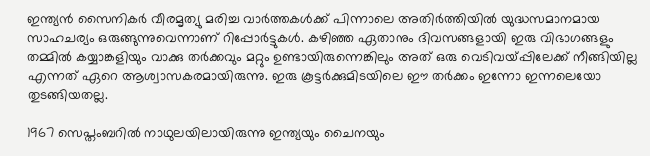ഇന്ത്യന്‍ സൈനികര്‍ വീരമൃത്യു മരിച്ച വാര്‍ത്തകള്‍ക്ക് പിന്നാലെ അതിര്‍ത്തിയില്‍ യുദ്ധസമാനമായ സാഹചര്യം ഒരുങ്ങുന്നുവെന്നാണ് റിപ്പോര്‍ട്ടുകള്‍. കഴിഞ്ഞ ഏതാനും ദിവസങ്ങളായി ഇരു വിഭാഗങ്ങളും തമ്മില്‍ കയ്യാങ്കളിയും വാക്കു തര്‍ക്കവും മറ്റും ഉണ്ടായിരുന്നെങ്കിലും അത് ഒരു വെടിവയ്പ്പിലേക്ക് നീങ്ങിയില്ല എന്നത് ഏറെ ആശ്വാസകരമായിരുന്നു. ഇരു കൂട്ടര്‍ക്കുമിടയിലെ ഈ തര്‍ക്കം ഇന്നോ ഇന്നലെയോ തുടങ്ങിയതല്ല.

1967 സെപ്തംബറില്‍ നാഥുലയിലായിരുന്നു ഇന്ത്യയും ചൈനയും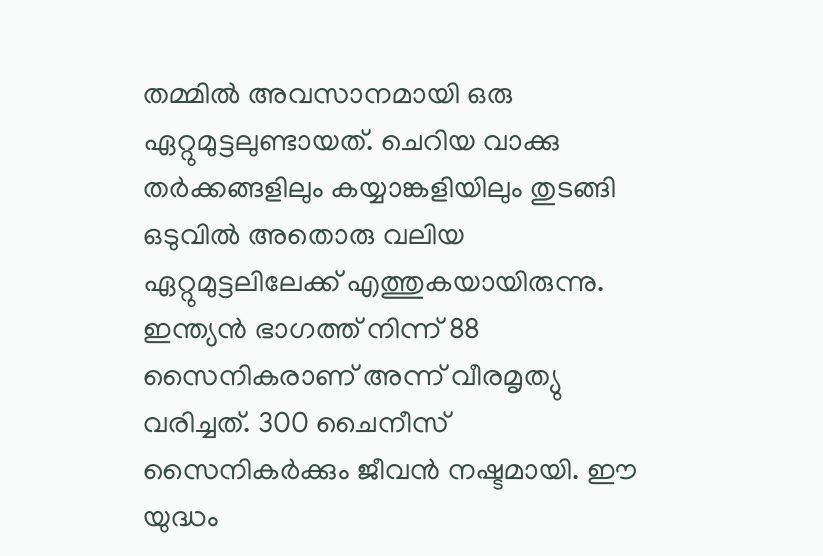തമ്മില്‍ അവസാനമായി ഒരു ഏറ്റുമുട്ടലുണ്ടായത്. ചെറിയ വാക്കു തര്‍ക്കങ്ങളിലും കയ്യാങ്കളിയിലും തുടങ്ങി ഒടുവില്‍ അതൊരു വലിയ ഏറ്റുമുട്ടലിലേക്ക് എത്തുകയായിരുന്നു. ഇന്ത്യന്‍ ഭാഗത്ത് നിന്ന് 88 സൈനികരാണ് അന്ന് വീരമൃത്യു വരിച്ചത്. 300 ചൈനീസ് സൈനികര്‍ക്കും ജീവന്‍ നഷ്ടമായി. ഈ യുദ്ധം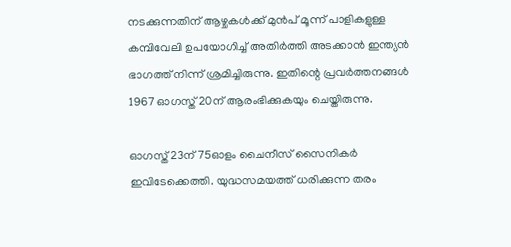നടക്കുന്നതിന് ആഴ്ചകള്‍ക്ക് മുന്‍പ് മൂന്ന് പാളികളുള്ള കമ്പിവേലി ഉപയോഗിച്ച് അതിര്‍ത്തി അടക്കാന്‍ ഇന്ത്യന്‍ ഭാഗത്ത് നിന്ന് ശ്രമിച്ചിരുന്നു. ഇതിന്റെ പ്രവര്‍ത്തനങ്ങള്‍ 1967 ഓഗസ്ത് 20ന് ആരംഭിക്കുകയും ചെയ്തിരുന്നു.

ഓഗസ്ത് 23ന് 75ഓളം ചൈനീസ് സൈനികര്‍ ഇവിടേക്കെത്തി. യുദ്ധസമയത്ത് ധരിക്കുന്ന തരം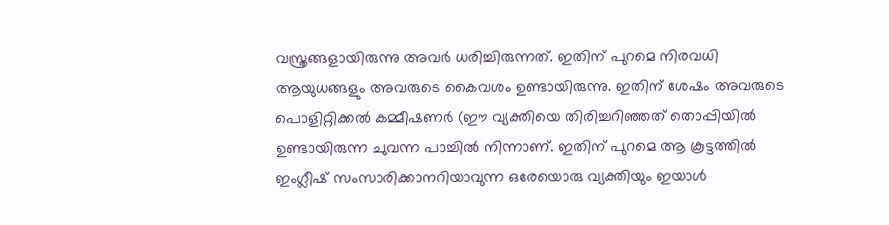വസ്ത്രങ്ങളായിരുന്നു അവര്‍ ധരിച്ചിരുന്നത്. ഇതിന് പുറമെ നിരവധി ആയുധങ്ങളും അവരുടെ കൈവശം ഉണ്ടായിരുന്നു. ഇതിന് ശേഷം അവരുടെ പൊളിറ്റിക്കല്‍ കമ്മീഷണര്‍ (ഈ വ്യക്തിയെ തിരിച്ചറിഞ്ഞത് തൊപ്പിയില്‍ ഉണ്ടായിരുന്ന ചുവന്ന പാച്ചില്‍ നിന്നാണ്. ഇതിന് പുറമെ ആ കൂട്ടത്തില്‍ ഇംഗ്ലീഷ് സംസാരിക്കാനറിയാവുന്ന ഒരേയൊരു വ്യക്തിയും ഇയാള്‍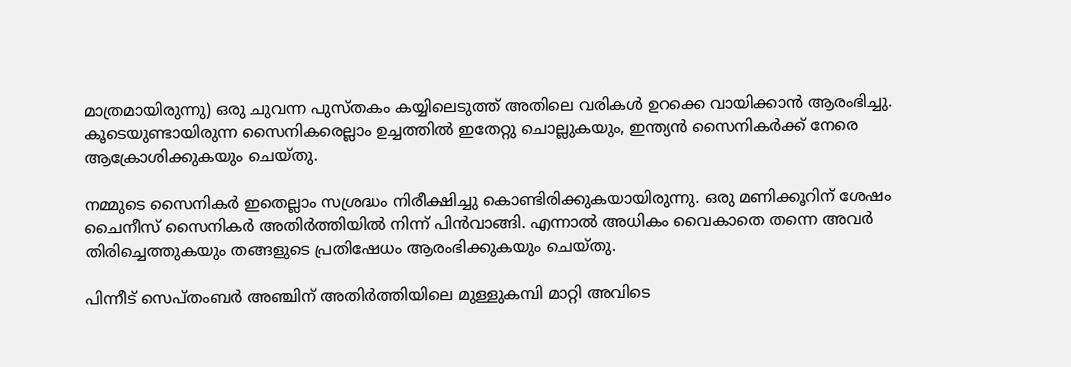മാത്രമായിരുന്നു) ഒരു ചുവന്ന പുസ്തകം കയ്യിലെടുത്ത് അതിലെ വരികള്‍ ഉറക്കെ വായിക്കാന്‍ ആരംഭിച്ചു. കൂടെയുണ്ടായിരുന്ന സൈനികരെല്ലാം ഉച്ചത്തില്‍ ഇതേറ്റു ചൊല്ലുകയും, ഇന്ത്യന്‍ സൈനികര്‍ക്ക് നേരെ ആക്രോശിക്കുകയും ചെയ്തു.

നമ്മുടെ സൈനികര്‍ ഇതെല്ലാം സശ്രദ്ധം നിരീക്ഷിച്ചു കൊണ്ടിരിക്കുകയായിരുന്നു. ഒരു മണിക്കൂറിന് ശേഷം ചൈനീസ് സൈനികര്‍ അതിര്‍ത്തിയില്‍ നിന്ന് പിന്‍വാങ്ങി. എന്നാല്‍ അധികം വൈകാതെ തന്നെ അവര്‍ തിരിച്ചെത്തുകയും തങ്ങളുടെ പ്രതിഷേധം ആരംഭിക്കുകയും ചെയ്തു.

പിന്നീട് സെപ്തംബര്‍ അഞ്ചിന് അതിര്‍ത്തിയിലെ മുള്ളുകമ്പി മാറ്റി അവിടെ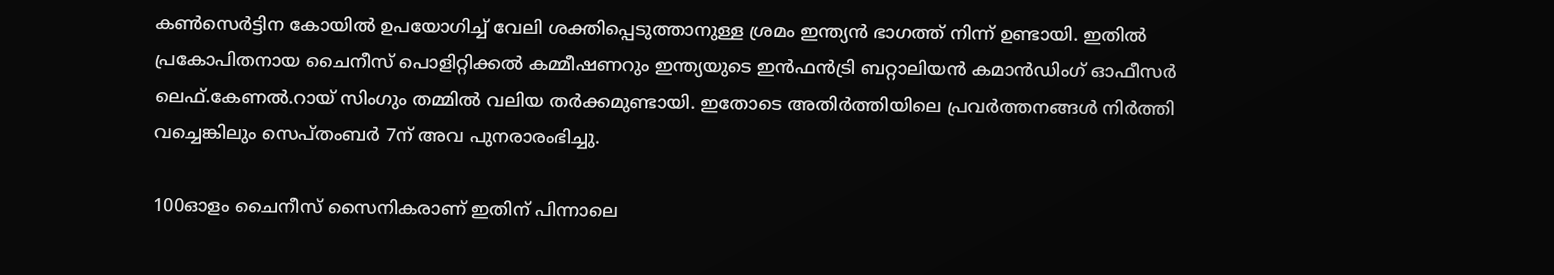കണ്‍സെര്‍ട്ടിന കോയില്‍ ഉപയോഗിച്ച് വേലി ശക്തിപ്പെടുത്താനുള്ള ശ്രമം ഇന്ത്യന്‍ ഭാഗത്ത് നിന്ന് ഉണ്ടായി. ഇതില്‍ പ്രകോപിതനായ ചൈനീസ് പൊളിറ്റിക്കല്‍ കമ്മീഷണറും ഇന്ത്യയുടെ ഇന്‍ഫന്‍ട്രി ബറ്റാലിയന്‍ കമാന്‍ഡിംഗ് ഓഫീസര്‍ ലെഫ്.കേണല്‍.റായ് സിംഗും തമ്മില്‍ വലിയ തര്‍ക്കമുണ്ടായി. ഇതോടെ അതിര്‍ത്തിയിലെ പ്രവര്‍ത്തനങ്ങള്‍ നിര്‍ത്തി വച്ചെങ്കിലും സെപ്തംബര്‍ 7ന് അവ പുനരാരംഭിച്ചു.

100ഓളം ചൈനീസ് സൈനികരാണ് ഇതിന് പിന്നാലെ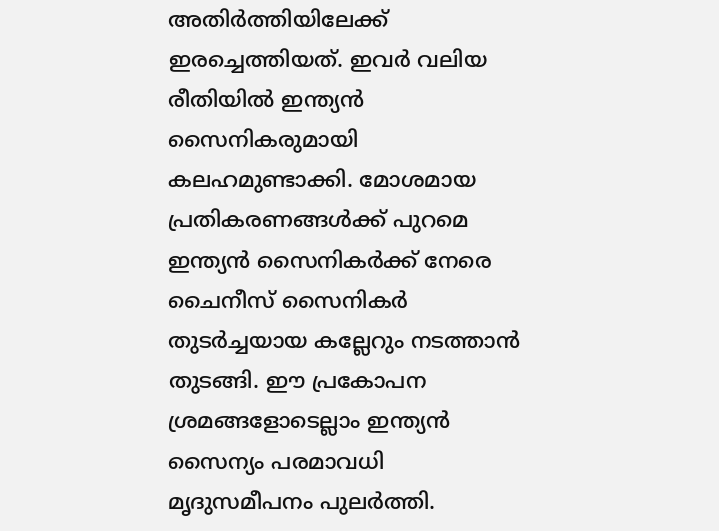അതിര്‍ത്തിയിലേക്ക് ഇരച്ചെത്തിയത്. ഇവര്‍ വലിയ രീതിയില്‍ ഇന്ത്യന്‍ സൈനികരുമായി കലഹമുണ്ടാക്കി. മോശമായ പ്രതികരണങ്ങള്‍ക്ക് പുറമെ ഇന്ത്യന്‍ സൈനികര്‍ക്ക് നേരെ ചൈനീസ് സൈനികര്‍ തുടര്‍ച്ചയായ കല്ലേറും നടത്താന്‍ തുടങ്ങി. ഈ പ്രകോപന ശ്രമങ്ങളോടെല്ലാം ഇന്ത്യന്‍ സൈന്യം പരമാവധി മൃദുസമീപനം പുലര്‍ത്തി.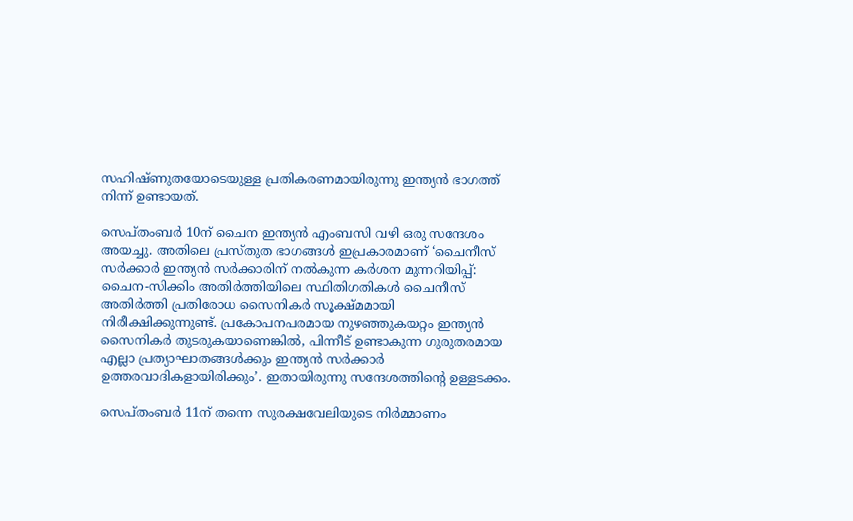സഹിഷ്ണുതയോടെയുള്ള പ്രതികരണമായിരുന്നു ഇന്ത്യന്‍ ഭാഗത്ത് നിന്ന് ഉണ്ടായത്.

സെപ്തംബര്‍ 10ന് ചൈന ഇന്ത്യന്‍ എംബസി വഴി ഒരു സന്ദേശം അയച്ചു. അതിലെ പ്രസ്തുത ഭാഗങ്ങള്‍ ഇപ്രകാരമാണ് ‘ചൈനീസ് സര്‍ക്കാര്‍ ഇന്ത്യന്‍ സര്‍ക്കാരിന് നല്‍കുന്ന കര്‍ശന മുന്നറിയിപ്പ്: ചൈന-സിക്കിം അതിര്‍ത്തിയിലെ സ്ഥിതിഗതികള്‍ ചൈനീസ് അതിര്‍ത്തി പ്രതിരോധ സൈനികര്‍ സൂക്ഷ്മമായി നിരീക്ഷിക്കുന്നുണ്ട്. പ്രകോപനപരമായ നുഴഞ്ഞുകയറ്റം ഇന്ത്യന്‍ സൈനികര്‍ തുടരുകയാണെങ്കില്‍, പിന്നീട് ഉണ്ടാകുന്ന ഗുരുതരമായ എല്ലാ പ്രത്യാഘാതങ്ങള്‍ക്കും ഇന്ത്യന്‍ സര്‍ക്കാര്‍ ഉത്തരവാദികളായിരിക്കും’. ഇതായിരുന്നു സന്ദേശത്തിന്റെ ഉള്ളടക്കം.

സെപ്തംബര്‍ 11ന് തന്നെ സുരക്ഷവേലിയുടെ നിര്‍മ്മാണം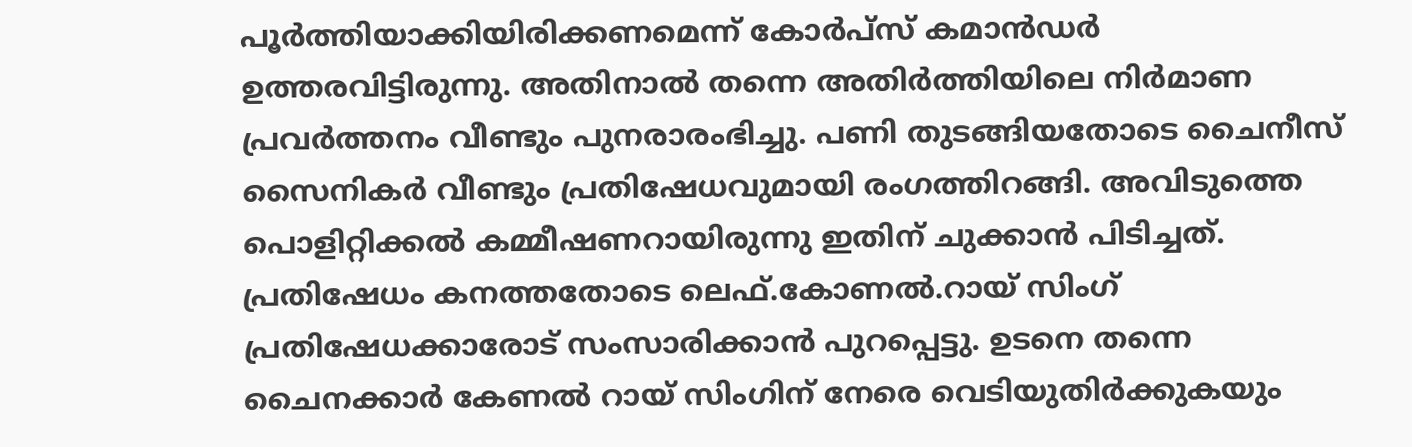പൂര്‍ത്തിയാക്കിയിരിക്കണമെന്ന് കോര്‍പ്‌സ് കമാന്‍ഡര്‍ ഉത്തരവിട്ടിരുന്നു. അതിനാല്‍ തന്നെ അതിര്‍ത്തിയിലെ നിര്‍മാണ പ്രവര്‍ത്തനം വീണ്ടും പുനരാരംഭിച്ചു. പണി തുടങ്ങിയതോടെ ചൈനീസ് സൈനികര്‍ വീണ്ടും പ്രതിഷേധവുമായി രംഗത്തിറങ്ങി. അവിടുത്തെ പൊളിറ്റിക്കല്‍ കമ്മീഷണറായിരുന്നു ഇതിന് ചുക്കാന്‍ പിടിച്ചത്. പ്രതിഷേധം കനത്തതോടെ ലെഫ്.കോണല്‍.റായ് സിംഗ് പ്രതിഷേധക്കാരോട് സംസാരിക്കാന്‍ പുറപ്പെട്ടു. ഉടനെ തന്നെ ചൈനക്കാര്‍ കേണല്‍ റായ് സിംഗിന് നേരെ വെടിയുതിര്‍ക്കുകയും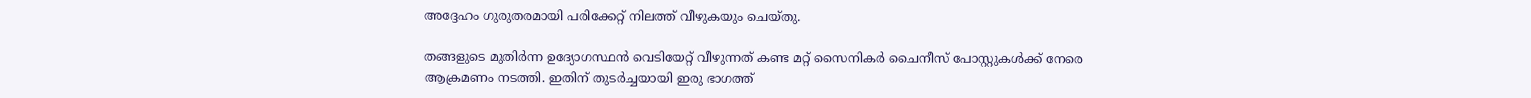അദ്ദേഹം ഗുരുതരമായി പരിക്കേറ്റ് നിലത്ത് വീഴുകയും ചെയ്തു.

തങ്ങളുടെ മുതിര്‍ന്ന ഉദ്യോഗസ്ഥന്‍ വെടിയേറ്റ് വീഴുന്നത് കണ്ട മറ്റ് സൈനികര്‍ ചൈനീസ് പോസ്റ്റുകള്‍ക്ക് നേരെ ആക്രമണം നടത്തി. ഇതിന് തുടര്‍ച്ചയായി ഇരു ഭാഗത്ത്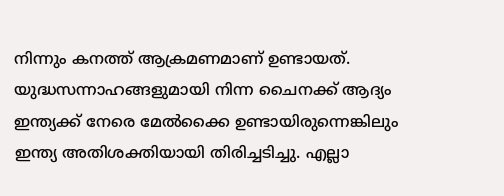നിന്നും കനത്ത് ആക്രമണമാണ് ഉണ്ടായത്. യുദ്ധസന്നാഹങ്ങളുമായി നിന്ന ചൈനക്ക് ആദ്യം ഇന്ത്യക്ക് നേരെ മേല്‍ക്കൈ ഉണ്ടായിരുന്നെങ്കിലും ഇന്ത്യ അതിശക്തിയായി തിരിച്ചടിച്ചു. എല്ലാ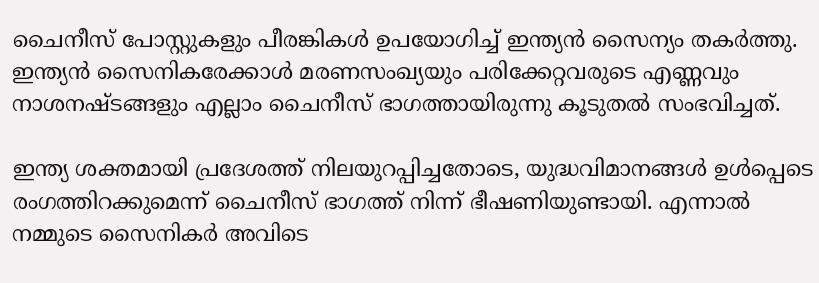ചൈനീസ് പോസ്റ്റുകളും പീരങ്കികള്‍ ഉപയോഗിച്ച് ഇന്ത്യന്‍ സൈന്യം തകര്‍ത്തു. ഇന്ത്യന്‍ സൈനികരേക്കാള്‍ മരണസംഖ്യയും പരിക്കേറ്റവരുടെ എണ്ണവും നാശനഷ്ടങ്ങളും എല്ലാം ചൈനീസ് ഭാഗത്തായിരുന്നു കൂടുതല്‍ സംഭവിച്ചത്.

ഇന്ത്യ ശക്തമായി പ്രദേശത്ത് നിലയുറപ്പിച്ചതോടെ, യുദ്ധവിമാനങ്ങള്‍ ഉള്‍പ്പെടെ രംഗത്തിറക്കുമെന്ന് ചൈനീസ് ഭാഗത്ത് നിന്ന് ഭീഷണിയുണ്ടായി. എന്നാല്‍ നമ്മുടെ സൈനികര്‍ അവിടെ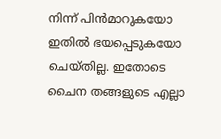നിന്ന് പിന്‍മാറുകയോ ഇതില്‍ ഭയപ്പെടുകയോ ചെയ്തില്ല. ഇതോടെ ചൈന തങ്ങളുടെ എല്ലാ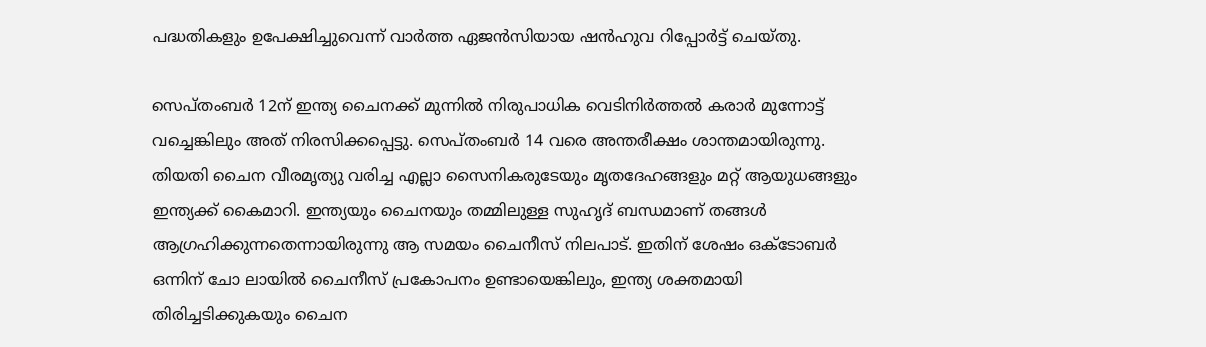പദ്ധതികളും ഉപേക്ഷിച്ചുവെന്ന് വാര്‍ത്ത ഏജന്‍സിയായ ഷന്‍ഹുവ റിപ്പോര്‍ട്ട് ചെയ്തു.

സെപ്തംബര്‍ 12ന് ഇന്ത്യ ചൈനക്ക് മുന്നില്‍ നിരുപാധിക വെടിനിര്‍ത്തല്‍ കരാര്‍ മുന്നോട്ട് വച്ചെങ്കിലും അത് നിരസിക്കപ്പെട്ടു. സെപ്തംബര്‍ 14 വരെ അന്തരീക്ഷം ശാന്തമായിരുന്നു. തിയതി ചൈന വീരമൃത്യു വരിച്ച എല്ലാ സൈനികരുടേയും മൃതദേഹങ്ങളും മറ്റ് ആയുധങ്ങളും ഇന്ത്യക്ക് കൈമാറി. ഇന്ത്യയും ചൈനയും തമ്മിലുള്ള സുഹൃദ് ബന്ധമാണ് തങ്ങള്‍ ആഗ്രഹിക്കുന്നതെന്നായിരുന്നു ആ സമയം ചൈനീസ് നിലപാട്. ഇതിന് ശേഷം ഒക്ടോബര്‍ ഒന്നിന് ചോ ലായില്‍ ചൈനീസ് പ്രകോപനം ഉണ്ടായെങ്കിലും, ഇന്ത്യ ശക്തമായി തിരിച്ചടിക്കുകയും ചൈന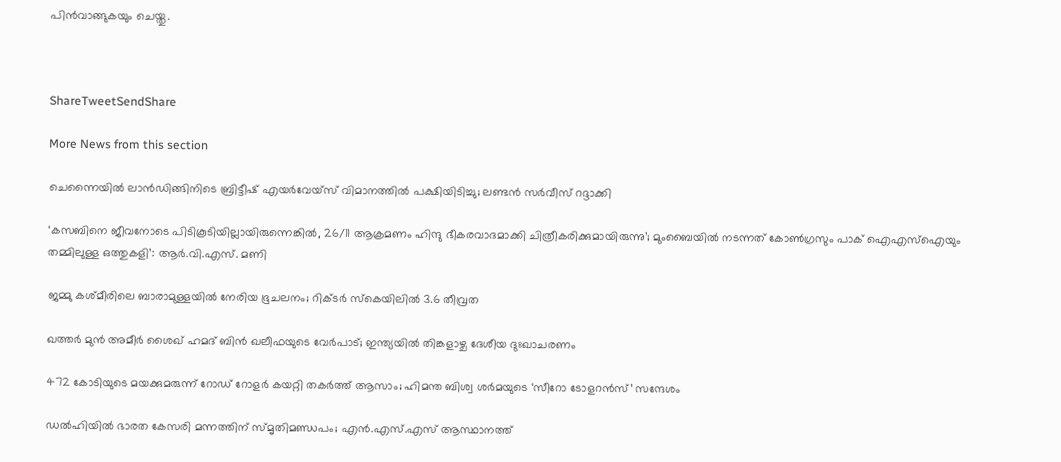പിന്‍വാങ്ങുകയും ചെയ്തു.



ShareTweetSendShare

More News from this section

ചെന്നൈയിൽ ലാൻഡിങ്ങിനിടെ ബ്രിട്ടീഷ് എയർവേയ്‌സ് വിമാനത്തിൽ പക്ഷിയിടിച്ചു; ലണ്ടൻ സർവീസ് റദ്ദാക്കി

‘കസബിനെ ജീവനോടെ പിടികൂടിയില്ലായിരുന്നെങ്കിൽ, 26/11 ആക്രമണം ഹിന്ദു ഭീകരവാദമാക്കി ചിത്രീകരിക്കുമായിരുന്നു’; മുംബൈയിൽ നടന്നത് കോൺഗ്രസും പാക് ഐഎസ്ഐയും തമ്മിലുള്ള ഒത്തുകളി’: ആർ.വി.എസ്. മണി

ജമ്മു കശ്മീരിലെ ബാരാമുള്ളയിൽ നേരിയ ഭൂചലനം; റിക്ടർ സ്കെയിലിൽ 3.6 തീവ്രത

ഖത്തർ മുൻ അമീർ ശൈഖ് ഹമദ് ബിൻ ഖലീഫയുടെ വേർപാട്; ഇന്ത്യയിൽ തിങ്കളാഴ്ച ദേശീയ ദുഃഖാചരണം

472 കോടിയുടെ മയക്കുമരുന്ന് റോഡ് റോളർ കയറ്റി തകർത്ത് ആസാം; ഹിമന്ത ബിശ്വ ശർമയുടെ ‘സീറോ ടോളറൻസ്’ സന്ദേശം

ഡൽഹിയിൽ ഭാരത കേസരി മന്നത്തിന് സ്മൃതിമണ്ഡപം; എൻ.എസ്.എസ് ആസ്ഥാനത്ത്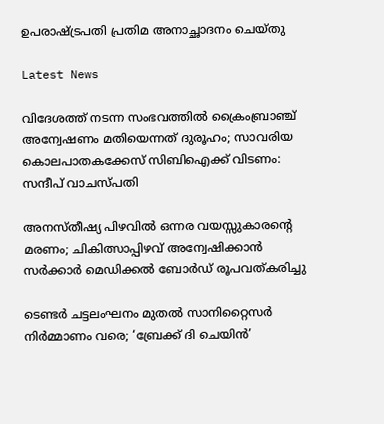ഉപരാഷ്‌ട്രപതി പ്രതിമ അനാച്ഛാദനം ചെയ്തു

Latest News

വിദേശത്ത് നടന്ന സംഭവത്തിൽ ക്രൈംബ്രാഞ്ച് അന്വേഷണം മതിയെന്നത് ദുരൂഹം; സാവരിയ കൊലപാതകക്കേസ് സിബിഐക്ക് വിടണം: സന്ദീപ് വാചസ്പതി

അനസ്തീഷ്യ പിഴവിൽ ഒന്നര വയസ്സുകാരന്റെ മരണം; ചികിത്സാപ്പിഴവ് അന്വേഷിക്കാൻ സർക്കാർ മെഡിക്കൽ ബോർഡ് രൂപവത്കരിച്ചു

ടെണ്ടർ ചട്ടലംഘനം മുതൽ സാനിറ്റൈസർ നിർമ്മാണം വരെ; ‘ബ്രേക്ക് ദി ചെയിൻ’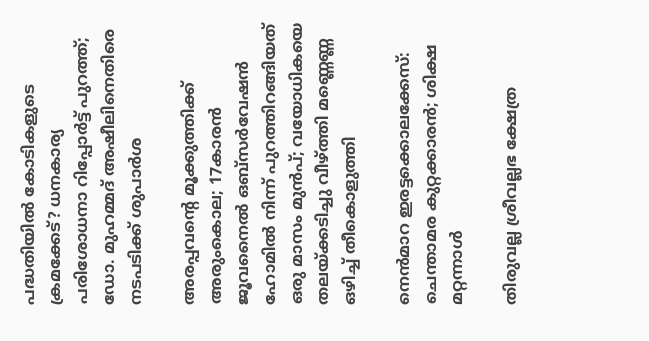പദ്ധതിയിൽ കോടികളുടെ ക്രമക്കേട്? ധനകാര്യ പരിശോധനാ റിപ്പോർട്ട് പുറത്ത്; ഡോ. മുഹമ്മദ് അഷീലിനെതിരെ നടപടിക്ക് ശുപാർശ

അരപ്പവന്റെ മൂക്കുത്തിക്ക് അരുംകൊല; 17കാരൻ ജൂവനൈൽ ഒബ്സർവേഷൻ ഹോമിൽ നിന്ന് പുറത്തിറങ്ങിയത് ഒരു മാസം മുൻപ്; വയോധികയെ തലയ്‌ക്കടിച്ചു വീഴ്‌ത്തി മണ്ണെണ്ണ ഒഴിച്ച് തീകൊളുത്തി

നെൻമാറ ഇരട്ടക്കൊലക്കേസ്: ചെന്താമര കുറ്റക്കാരൻ; ശിക്ഷ മറ്റന്നാൾ

തിരുവല്ല ശ്രീവല്ലഭ ക്ഷേത്ര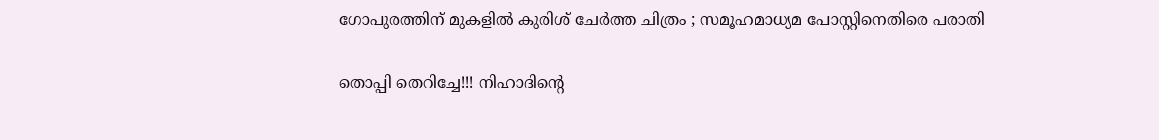ഗോപുരത്തിന് മുകളിൽ കുരിശ് ചേർത്ത ചിത്രം ; സമൂഹമാധ്യമ പോസ്റ്റിനെതിരെ പരാതി

തൊപ്പി തെറിച്ചേ!!! നിഹാദിന്റെ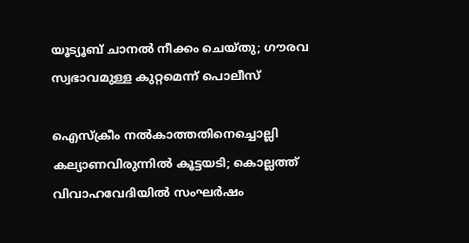യൂട്യൂബ് ചാനൽ നീക്കം ചെയ്തു; ഗൗരവ സ്വഭാവമുള്ള കുറ്റമെന്ന് പൊലീസ്

ഐസ്ക്രീം നൽകാത്തതിനെച്ചൊല്ലി കല്യാണവിരുന്നിൽ കൂട്ടയടി; കൊല്ലത്ത് വിവാഹവേദിയിൽ സംഘർഷം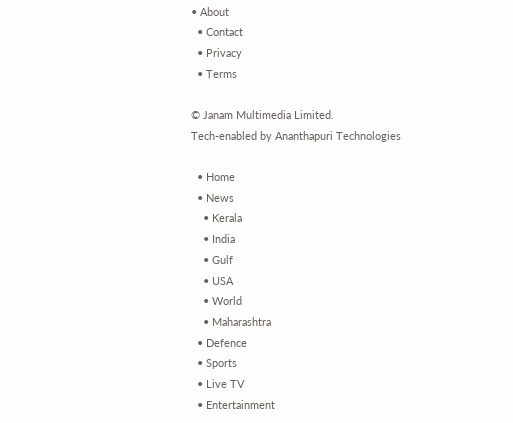• About
  • Contact
  • Privacy
  • Terms

© Janam Multimedia Limited.
Tech-enabled by Ananthapuri Technologies

  • Home
  • News
    • Kerala
    • India
    • Gulf
    • USA
    • World
    • Maharashtra
  • Defence
  • Sports
  • Live TV
  • Entertainment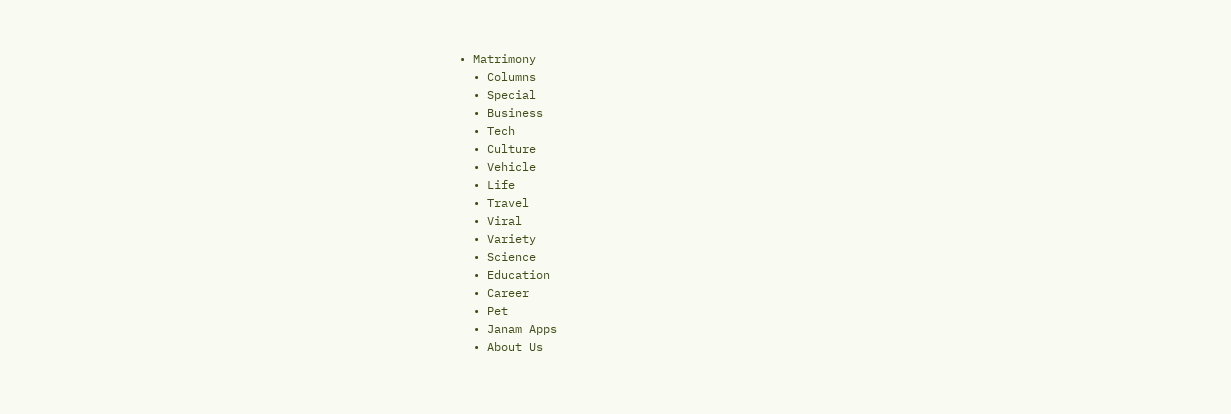• Matrimony
  • Columns
  • Special
  • Business
  • Tech
  • Culture
  • Vehicle
  • Life
  • Travel
  • Viral
  • Variety
  • Science
  • Education
  • Career
  • Pet
  • Janam Apps
  • About Us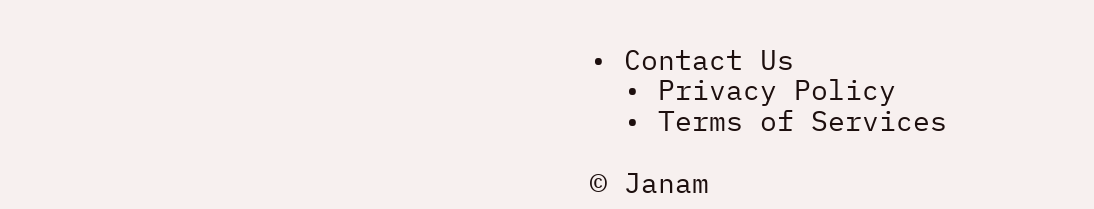• Contact Us
  • Privacy Policy
  • Terms of Services

© Janam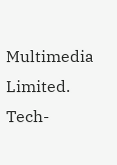Multimedia Limited.
Tech-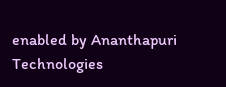enabled by Ananthapuri Technologies